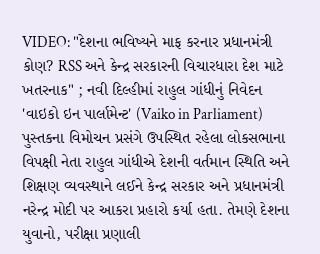VIDEO: "દેશના ભવિષ્યને માફ કરનાર પ્રધાનમંત્રી કોણ? RSS અને કેન્દ્ર સરકારની વિચારધારા દેશ માટે ખતરનાક" ; નવી દિલ્હીમાં રાહુલ ગાંધીનું નિવેદન
'વાઇકો ઇન પાર્લામેન્ટ' (Vaiko in Parliament) પુસ્તકના વિમોચન પ્રસંગે ઉપસ્થિત રહેલા લોકસભાના વિપક્ષી નેતા રાહુલ ગાંધીએ દેશની વર્તમાન સ્થિતિ અને શિક્ષણ વ્યવસ્થાને લઈને કેન્દ્ર સરકાર અને પ્રધાનમંત્રી નરેન્દ્ર મોદી પર આકરા પ્રહારો કર્યા હતા. તેમણે દેશના યુવાનો, પરીક્ષા પ્રણાલી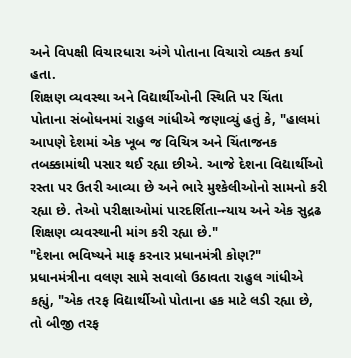અને વિપક્ષી વિચારધારા અંગે પોતાના વિચારો વ્યક્ત કર્યા હતા.
શિક્ષણ વ્યવસ્થા અને વિદ્યાર્થીઓની સ્થિતિ પર ચિંતા
પોતાના સંબોધનમાં રાહુલ ગાંધીએ જણાવ્યું હતું કે, "હાલમાં આપણે દેશમાં એક ખૂબ જ વિચિત્ર અને ચિંતાજનક તબક્કામાંથી પસાર થઈ રહ્યા છીએ. આજે દેશના વિદ્યાર્થીઓ રસ્તા પર ઉતરી આવ્યા છે અને ભારે મુશ્કેલીઓનો સામનો કરી રહ્યા છે. તેઓ પરીક્ષાઓમાં પારદર્શિતા-ન્યાય અને એક સુદ્રઢ શિક્ષણ વ્યવસ્થાની માંગ કરી રહ્યા છે."
"દેશના ભવિષ્યને માફ કરનાર પ્રધાનમંત્રી કોણ?"
પ્રધાનમંત્રીના વલણ સામે સવાલો ઉઠાવતા રાહુલ ગાંધીએ કહ્યું, "એક તરફ વિદ્યાર્થીઓ પોતાના હક માટે લડી રહ્યા છે, તો બીજી તરફ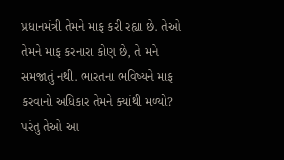પ્રધાનમંત્રી તેમને માફ કરી રહ્યા છે. તેઓ તેમને માફ કરનારા કોણ છે, તે મને સમજાતું નથી. ભારતના ભવિષ્યને માફ કરવાનો અધિકાર તેમને ક્યાંથી મળ્યો? પરંતુ તેઓ આ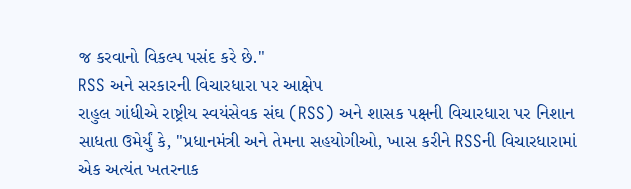જ કરવાનો વિકલ્પ પસંદ કરે છે."
RSS અને સરકારની વિચારધારા પર આક્ષેપ
રાહુલ ગાંધીએ રાષ્ટ્રીય સ્વયંસેવક સંઘ (RSS) અને શાસક પક્ષની વિચારધારા પર નિશાન સાધતા ઉમેર્યું કે, "પ્રધાનમંત્રી અને તેમના સહયોગીઓ, ખાસ કરીને RSSની વિચારધારામાં એક અત્યંત ખતરનાક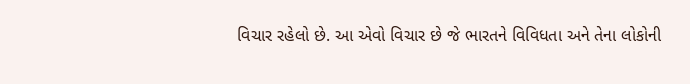વિચાર રહેલો છે. આ એવો વિચાર છે જે ભારતને વિવિધતા અને તેના લોકોની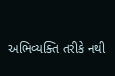અભિવ્યક્તિ તરીકે નથી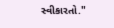સ્વીકારતો."